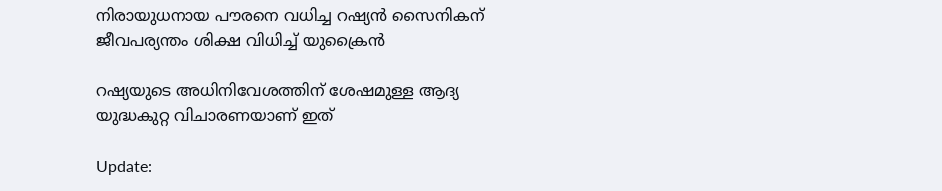നിരായുധനായ പൗരനെ വധിച്ച റഷ്യൻ സൈനികന് ജീവപര്യന്തം ശിക്ഷ വിധിച്ച് യുക്രൈൻ

റഷ്യയുടെ അധിനിവേശത്തിന് ശേഷമുള്ള ആദ്യ യുദ്ധകുറ്റ വിചാരണയാണ് ഇത്

Update: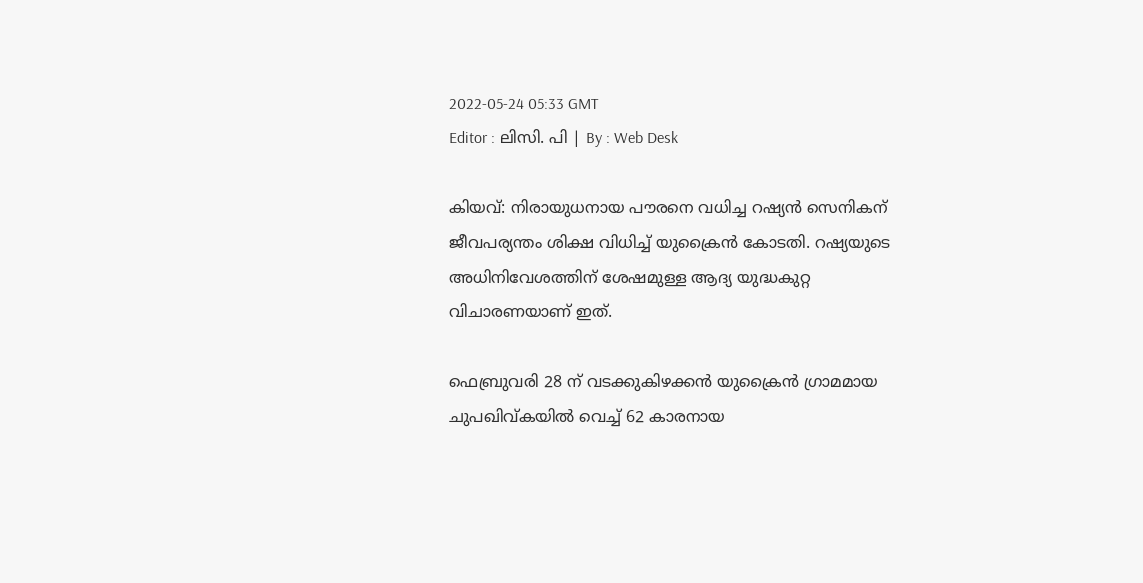2022-05-24 05:33 GMT
Editor : ലിസി. പി | By : Web Desk

കിയവ്: നിരായുധനായ പൗരനെ വധിച്ച റഷ്യൻ സെനികന് ജീവപര്യന്തം ശിക്ഷ വിധിച്ച് യുക്രൈൻ കോടതി. റഷ്യയുടെ അധിനിവേശത്തിന് ശേഷമുള്ള ആദ്യ യുദ്ധകുറ്റ വിചാരണയാണ് ഇത്.

ഫെബ്രുവരി 28 ന് വടക്കുകിഴക്കൻ യുക്രൈൻ ഗ്രാമമായ ചുപഖിവ്കയിൽ വെച്ച് 62 കാരനായ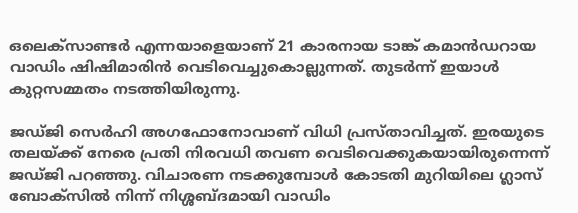ഒലെക്സാണ്ടർ എന്നയാളെയാണ് 21 കാരനായ ടാങ്ക് കമാൻഡറായ വാഡിം ഷിഷിമാരിൻ വെടിവെച്ചുകൊല്ലുന്നത്. തുടർന്ന് ഇയാൾ കുറ്റസമ്മതം നടത്തിയിരുന്നു.

ജഡ്ജി സെർഹി അഗഫോനോവാണ് വിധി പ്രസ്താവിച്ചത്. ഇരയുടെ തലയ്ക്ക് നേരെ പ്രതി നിരവധി തവണ വെടിവെക്കുകയായിരുന്നെന്ന് ജഡ്ജി പറഞ്ഞു. വിചാരണ നടക്കുമ്പോൾ കോടതി മുറിയിലെ ഗ്ലാസ് ബോക്‌സിൽ നിന്ന് നിശ്ശബ്ദമായി വാഡിം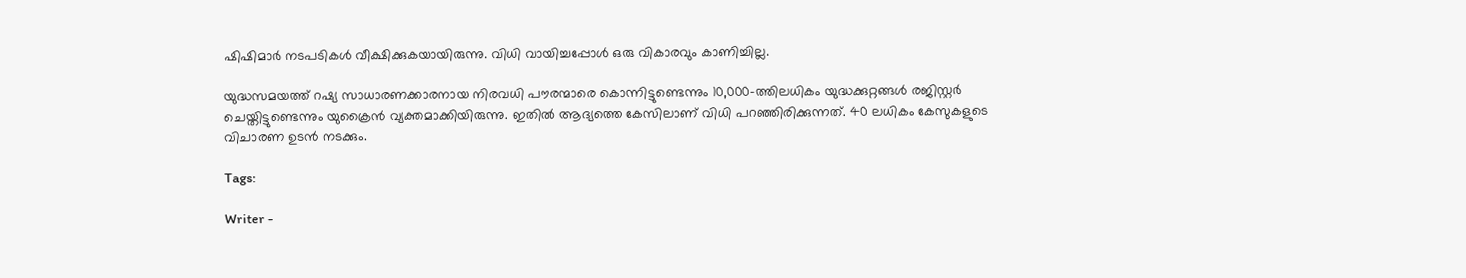ഷിഷിമാർ നടപടികൾ വീക്ഷിക്കുകയായിരുന്നു. വിധി വായിച്ചപ്പോൾ ഒരു വികാരവും കാണിച്ചില്ല.

യുദ്ധസമയത്ത് റഷ്യ സാധാരണക്കാരനായ നിരവധി പൗരന്മാരെ കൊന്നിട്ടുണ്ടെന്നും 10,000-ത്തിലധികം യുദ്ധക്കുറ്റങ്ങൾ രജിസ്റ്റർ ചെയ്തിട്ടുണ്ടെന്നും യുക്രൈൻ വ്യക്തമാക്കിയിരുന്നു. ഇതിൽ ആദ്യത്തെ കേസിലാണ് വിധി പറഞ്ഞിരിക്കുന്നത്. 40 ലധികം കേസുകളുടെ വിചാരണ ഉടൻ നടക്കും.

Tags:

Writer -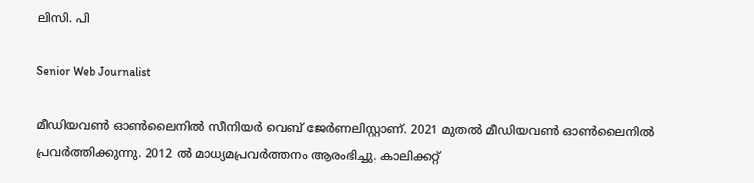ലിസി. പി

Senior Web Journalist

മീഡിയവൺ ഓൺലൈനിൽ സീനിയർ വെബ് ജേർണലിസ്റ്റാണ്. 2021 മുതൽ മീഡിയവൺ ഓൺലൈനിൽ പ്രവർത്തിക്കുന്നു. 2012 ല്‍ മാധ്യമപ്രവര്‍ത്തനം ആരംഭിച്ചു. കാലിക്കറ്റ്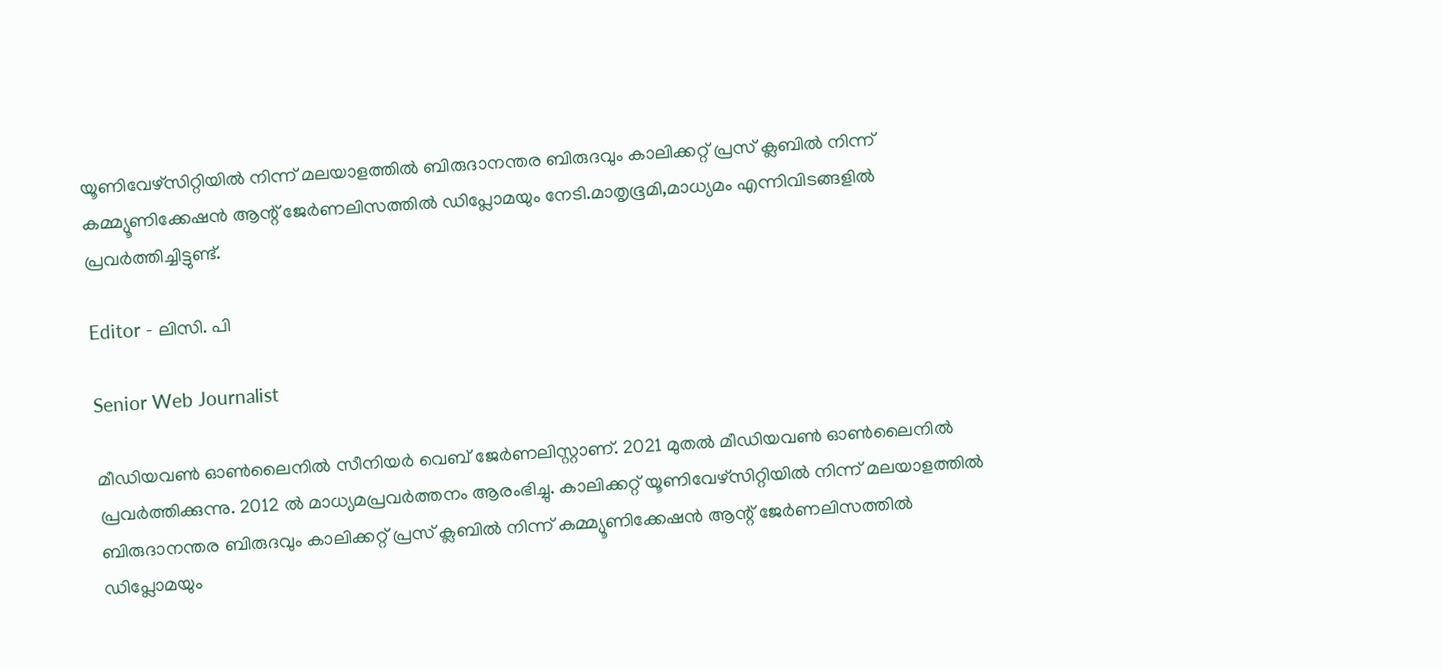യൂണിവേഴ്‌സിറ്റിയിൽ നിന്ന് മലയാളത്തിൽ ബിരുദാനന്തര ബിരുദവും കാലിക്കറ്റ് പ്രസ് ക്ലബിൽ നിന്ന് കമ്മ്യൂണിക്കേഷൻ ആന്റ് ജേർണലിസത്തിൽ ഡിപ്ലോമയും നേടി.മാതൃഭൂമി,മാധ്യമം എന്നിവിടങ്ങളിൽ പ്രവർത്തിച്ചിട്ടുണ്ട്.

Editor - ലിസി. പി

Senior Web Journalist

മീഡിയവൺ ഓൺലൈനിൽ സീനിയർ വെബ് ജേർണലിസ്റ്റാണ്. 2021 മുതൽ മീഡിയവൺ ഓൺലൈനിൽ പ്രവർത്തിക്കുന്നു. 2012 ല്‍ മാധ്യമപ്രവര്‍ത്തനം ആരംഭിച്ചു. കാലിക്കറ്റ് യൂണിവേഴ്‌സിറ്റിയിൽ നിന്ന് മലയാളത്തിൽ ബിരുദാനന്തര ബിരുദവും കാലിക്കറ്റ് പ്രസ് ക്ലബിൽ നിന്ന് കമ്മ്യൂണിക്കേഷൻ ആന്റ് ജേർണലിസത്തിൽ ഡിപ്ലോമയും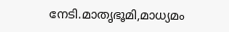നേടി.മാതൃഭൂമി,മാധ്യമം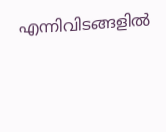എന്നിവിടങ്ങളിൽ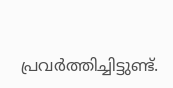പ്രവർത്തിച്ചിട്ടുണ്ട്.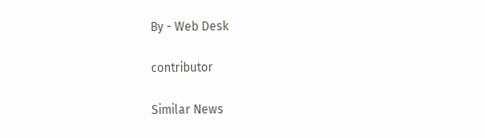By - Web Desk

contributor

Similar News